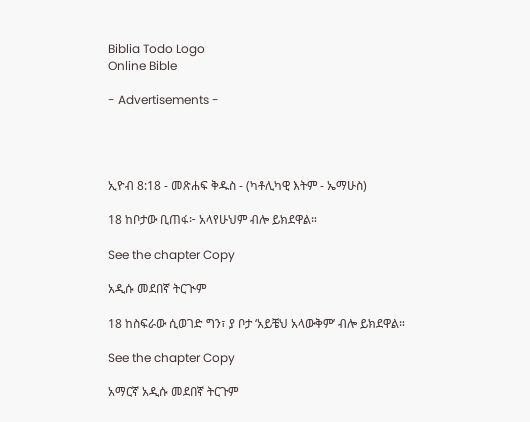Biblia Todo Logo
Online Bible

- Advertisements -




ኢዮብ 8:18 - መጽሐፍ ቅዱስ - (ካቶሊካዊ እትም - ኤማሁስ)

18 ከቦታው ቢጠፋ፦ አላየሁህም ብሎ ይክደዋል።

See the chapter Copy

አዲሱ መደበኛ ትርጒም

18 ከስፍራው ሲወገድ ግን፣ ያ ቦታ ‘አይቼህ አላውቅም’ ብሎ ይክደዋል።

See the chapter Copy

አማርኛ አዲሱ መደበኛ ትርጉም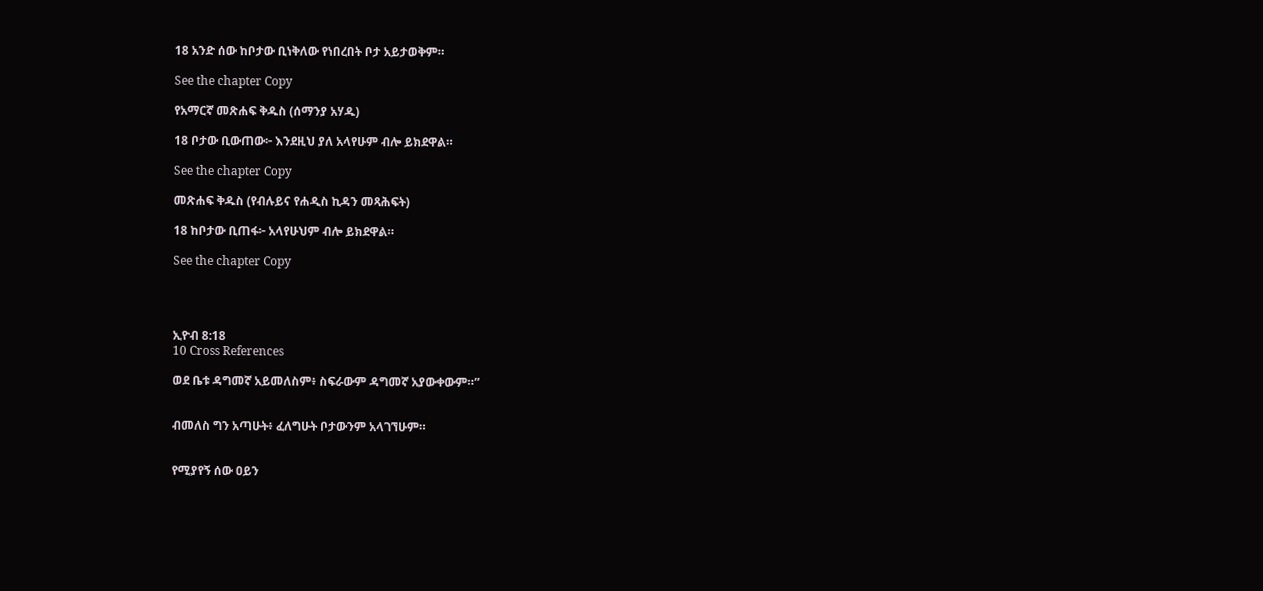18 አንድ ሰው ከቦታው ቢነቅለው የነበረበት ቦታ አይታወቅም።

See the chapter Copy

የአማርኛ መጽሐፍ ቅዱስ (ሰማንያ አሃዱ)

18 ቦታው ቢውጠው፦ እንደዚህ ያለ አላየሁም ብሎ ይክደዋል።

See the chapter Copy

መጽሐፍ ቅዱስ (የብሉይና የሐዲስ ኪዳን መጻሕፍት)

18 ከቦታው ቢጠፋ፦ አላየሁህም ብሎ ይክደዋል።

See the chapter Copy




ኢዮብ 8:18
10 Cross References

ወደ ቤቱ ዳግመኛ አይመለስም፥ ስፍራውም ዳግመኛ አያውቀውም።”


ብመለስ ግን አጣሁት፥ ፈለግሁት ቦታውንም አላገኘሁም።


የሚያየኝ ሰው ዐይን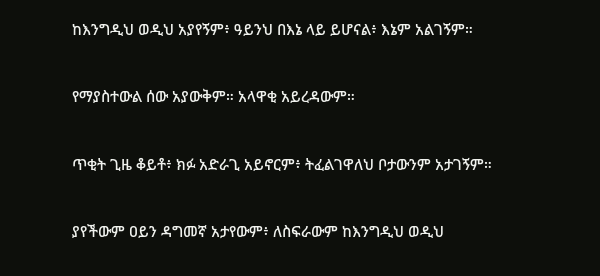ከእንግዲህ ወዲህ አያየኝም፥ ዓይንህ በእኔ ላይ ይሆናል፥ እኔም አልገኝም።


የማያስተውል ሰው አያውቅም። አላዋቂ አይረዳውም።


ጥቂት ጊዜ ቆይቶ፥ ክፉ አድራጊ አይኖርም፥ ትፈልገዋለህ ቦታውንም አታገኝም።


ያየችውም ዐይን ዳግመኛ አታየውም፥ ለስፍራውም ከእንግዲህ ወዲህ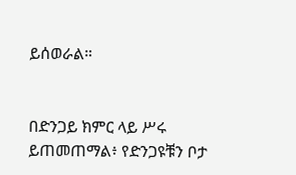ይሰወራል።


በድንጋይ ክምር ላይ ሥሩ ይጠመጠማል፥ የድንጋዩቹን ቦታ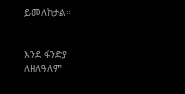ይመለከታል።


እንደ ፋንድያ ለዘለዓለም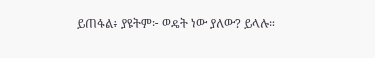ይጠፋል፥ ያዩትም፦ ወዴት ነው ያለው? ይላሉ።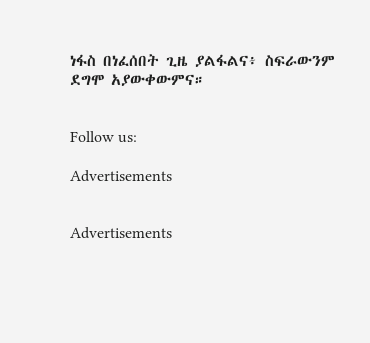ነፋስ በነፈሰበት ጊዜ ያልፋልና፥ ስፍራውንም ደግሞ አያውቀውምና።


Follow us:

Advertisements


Advertisements